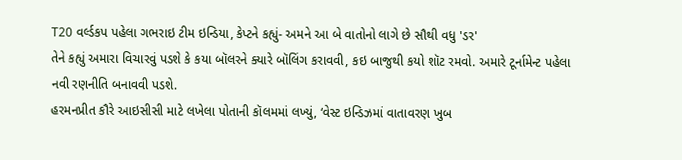T20 વર્લ્ડકપ પહેલા ગભરાઇ ટીમ ઇન્ડિયા, કેપ્ટને કહ્યું- અમને આ બે વાતોનો લાગે છે સૌથી વધુ 'ડર'
તેને કહ્યું અમારા વિચારવું પડશે કે કયા બૉલરને ક્યારે બૉલિંગ કરાવવી, કઇ બાજુથી કયો શૉટ રમવો. અમારે ટૂર્નામેન્ટ પહેલા નવી રણનીતિ બનાવવી પડશે.
હરમનપ્રીત કૌરે આઇસીસી માટે લખેલા પોતાની કૉલમમાં લખ્યું, ‘વેસ્ટ ઇન્ડિઝમાં વાતાવરણ ખુબ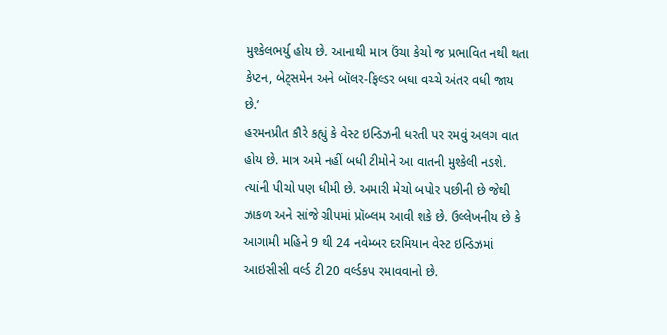મુશ્કેલભર્યુ હોય છે. આનાથી માત્ર ઉંચા કેચો જ પ્રભાવિત નથી થતા કેપ્ટન, બેટ્સમેન અને બૉલર-ફિલ્ડર બધા વચ્ચે અંતર વધી જાય છે.’
હરમનપ્રીત કૌરે કહ્યું કે વેસ્ટ ઇન્ડિઝની ધરતી પર રમવું અલગ વાત હોય છે. માત્ર અમે નહીં બધી ટીમોને આ વાતની મુશ્કેલી નડશે. ત્યાંની પીચો પણ ધીમી છે. અમારી મેચો બપોર પછીની છે જેથી ઝાકળ અને સાંજે ગ્રીપમાં પ્રૉબ્લમ આવી શકે છે. ઉલ્લેખનીય છે કે આગામી મહિને 9 થી 24 નવેમ્બર દરમિયાન વેસ્ટ ઇન્ડિઝમાં આઇસીસી વર્લ્ડ ટી20 વર્લ્ડકપ રમાવવાનો છે.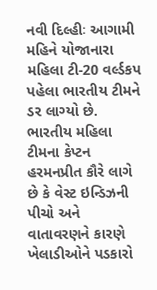નવી દિલ્હીઃ આગામી મહિને યોજાનારા મહિલા ટી-20 વર્લ્ડકપ પહેલા ભારતીય ટીમને ડર લાગ્યો છે. ભારતીય મહિલા ટીમના કેપ્ટન હરમનપ્રીત કૌરે લાગે છે કે વેસ્ટ ઇન્ડિઝની પીચો અને વાતાવરણને કારણે ખેલાડીઓને પડકારો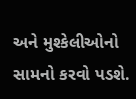અને મુશ્કેલીઓનો સામનો કરવો પડશે.